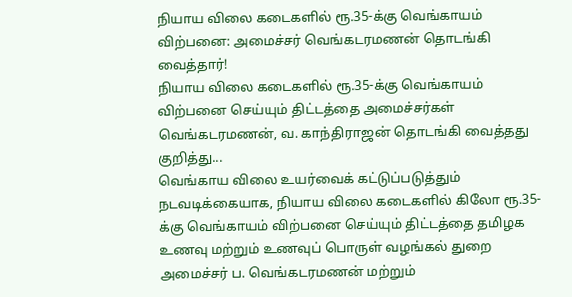நியாய விலை கடைகளில் ரூ.35-க்கு வெங்காயம் விற்பனை: அமைச்சர் வெங்கடரமணன் தொடங்கி வைத்தார்!
நியாய விலை கடைகளில் ரூ.35-க்கு வெங்காயம் விற்பனை செய்யும் திட்டத்தை அமைச்சர்கள் வெங்கடரமணன், வ. காந்திராஜன் தொடங்கி வைத்தது குறித்து...
வெங்காய விலை உயர்வைக் கட்டுப்படுத்தும் நடவடிக்கையாக, நியாய விலை கடைகளில் கிலோ ரூ.35-க்கு வெங்காயம் விற்பனை செய்யும் திட்டத்தை தமிழக உணவு மற்றும் உணவுப் பொருள் வழங்கல் துறை அமைச்சர் ப. வெங்கடரமணன் மற்றும்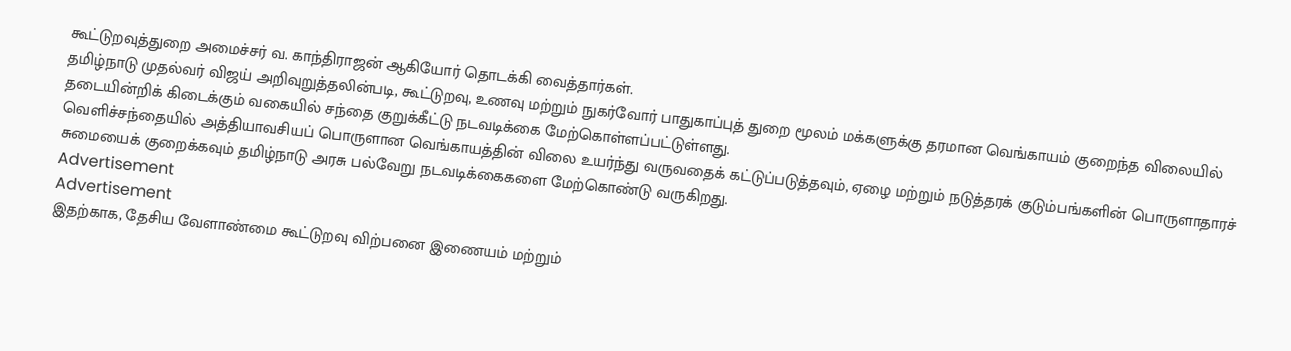கூட்டுறவுத்துறை அமைச்சர் வ. காந்திராஜன் ஆகியோர் தொடக்கி வைத்தார்கள்.
தமிழ்நாடு முதல்வர் விஜய் அறிவுறுத்தலின்படி, கூட்டுறவு, உணவு மற்றும் நுகர்வோர் பாதுகாப்புத் துறை மூலம் மக்களுக்கு தரமான வெங்காயம் குறைந்த விலையில் தடையின்றிக் கிடைக்கும் வகையில் சந்தை குறுக்கீட்டு நடவடிக்கை மேற்கொள்ளப்பட்டுள்ளது.
வெளிச்சந்தையில் அத்தியாவசியப் பொருளான வெங்காயத்தின் விலை உயர்ந்து வருவதைக் கட்டுப்படுத்தவும், ஏழை மற்றும் நடுத்தரக் குடும்பங்களின் பொருளாதாரச் சுமையைக் குறைக்கவும் தமிழ்நாடு அரசு பல்வேறு நடவடிக்கைகளை மேற்கொண்டு வருகிறது.
Advertisement
Advertisement
இதற்காக, தேசிய வேளாண்மை கூட்டுறவு விற்பனை இணையம் மற்றும்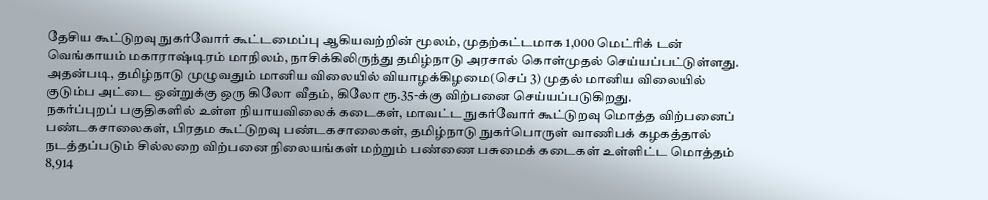தேசிய கூட்டுறவு நுகர்வோர் கூட்டமைப்பு ஆகியவற்றின் மூலம், முதற்கட்டமாக 1,000 மெட்ரிக் டன் வெங்காயம் மகாராஷ்டிரம் மாநிலம், நாசிக்கிலிருந்து தமிழ்நாடு அரசால் கொள்முதல் செய்யப்பட்டுள்ளது.
அதன்படி, தமிழ்நாடு முழுவதும் மானிய விலையில் வியாழக்கிழமை(செப் 3) முதல் மானிய விலையில் குடும்ப அட்டை ஒன்றுக்கு ஒரு கிலோ வீதம், கிலோ ரூ.35-க்கு விற்பனை செய்யப்படுகிறது.
நகர்ப்புறப் பகுதிகளில் உள்ள நியாயவிலைக் கடைகள், மாவட்ட நுகர்வோர் கூட்டுறவு மொத்த விற்பனைப் பண்டகசாலைகள், பிரதம கூட்டுறவு பண்டகசாலைகள், தமிழ்நாடு நுகர்பொருள் வாணிபக் கழகத்தால் நடத்தப்படும் சில்லறை விற்பனை நிலையங்கள் மற்றும் பண்ணை பசுமைக் கடைகள் உள்ளிட்ட மொத்தம் 8,914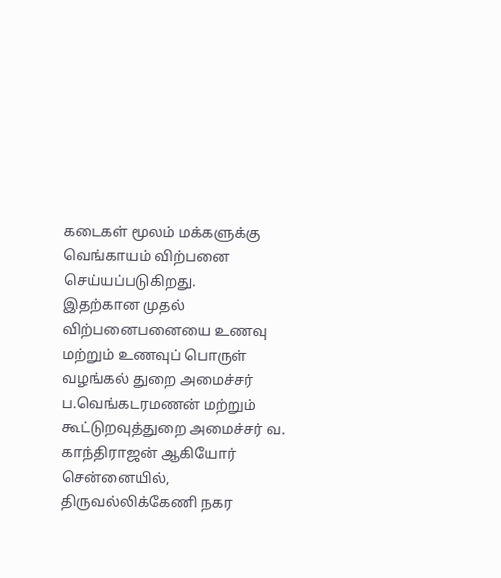கடைகள் மூலம் மக்களுக்கு வெங்காயம் விற்பனை செய்யப்படுகிறது.
இதற்கான முதல் விற்பனைபனையை உணவு மற்றும் உணவுப் பொருள் வழங்கல் துறை அமைச்சர் ப.வெங்கடரமணன் மற்றும் கூட்டுறவுத்துறை அமைச்சர் வ. காந்திராஜன் ஆகியோர் சென்னையில், திருவல்லிக்கேணி நகர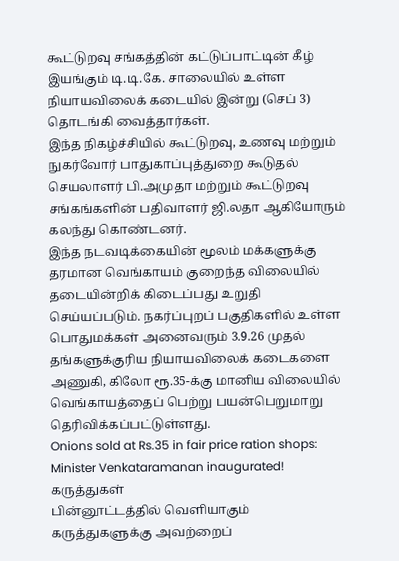கூட்டுறவு சங்கத்தின் கட்டுப்பாட்டின் கீழ் இயங்கும் டி.டி.கே. சாலையில் உள்ள நியாயவிலைக் கடையில் இன்று (செப் 3) தொடங்கி வைத்தார்கள்.
இந்த நிகழ்ச்சியில் கூட்டுறவு, உணவு மற்றும் நுகர்வோர் பாதுகாப்புத்துறை கூடுதல் செயலாளர் பி.அமுதா மற்றும் கூட்டுறவு சங்கங்களின் பதிவாளர் ஜி.லதா ஆகியோரும் கலந்து கொண்டனர்.
இந்த நடவடிக்கையின் மூலம் மக்களுக்கு தரமான வெங்காயம் குறைந்த விலையில் தடையின்றிக் கிடைப்பது உறுதி செய்யப்படும். நகர்ப்புறப் பகுதிகளில் உள்ள பொதுமக்கள் அனைவரும் 3.9.26 முதல் தங்களுக்குரிய நியாயவிலைக் கடைகளை அணுகி, கிலோ ரூ.35-க்கு மானிய விலையில் வெங்காயத்தைப் பெற்று பயன்பெறுமாறு தெரிவிக்கப்பட்டுள்ளது.
Onions sold at Rs.35 in fair price ration shops: Minister Venkataramanan inaugurated!
கருத்துகள்
பின்னூட்டத்தில் வெளியாகும் கருத்துகளுக்கு அவற்றைப்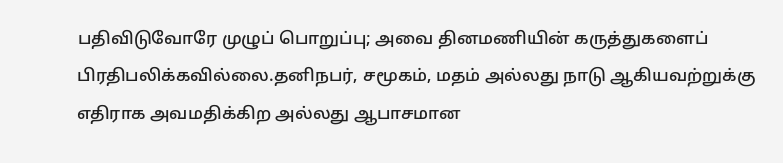பதிவிடுவோரே முழுப் பொறுப்பு; அவை தினமணியின் கருத்துகளைப் பிரதிபலிக்கவில்லை.தனிநபர், சமூகம், மதம் அல்லது நாடு ஆகியவற்றுக்கு எதிராக அவமதிக்கிற அல்லது ஆபாசமான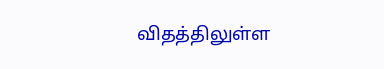விதத்திலுள்ள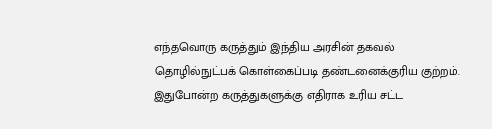எந்தவொரு கருத்தும் இந்திய அரசின் தகவல் தொழில்நுட்பக் கொள்கைப்படி தண்டனைக்குரிய குற்றம். இதுபோன்ற கருத்துகளுக்கு எதிராக உரிய சட்ட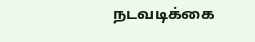நடவடிக்கை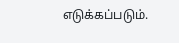எடுக்கப்படும்.